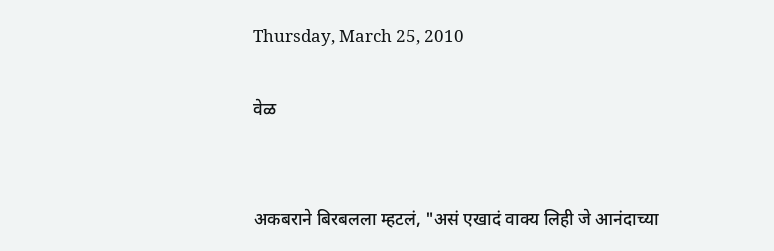Thursday, March 25, 2010

वेळ


अकबराने बिरबलला म्हटलं, "असं एखादं वाक्य लिही जे आनंदाच्या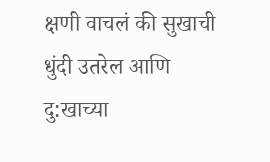क्षणी वाचलं की सुखाची धुंदी उतरेल आणि दु:खाच्या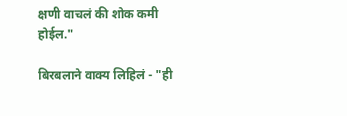क्षणी वाचलं की शोक कमी होईल."

बिरबलाने वाक्य लिहिलं - "ही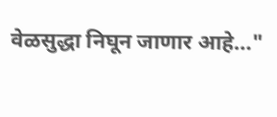वेळसुद्धा निघून जाणार आहे..."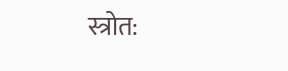स्त्रोत: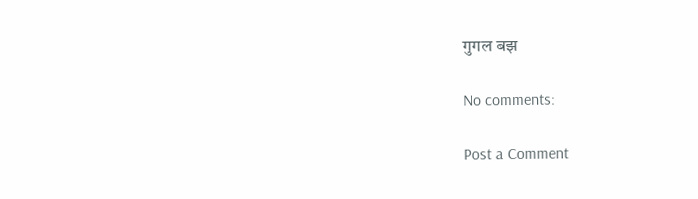गुगल बझ

No comments:

Post a Comment